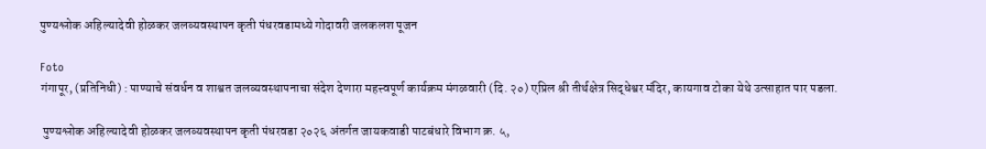पुण्यश्लोक अहिल्यादेवी होळकर जलव्यवस्थापन कृती पंधरवडामध्ये गोदावरी जलकलश पूजन

Foto
गंगापूर, (प्रतिनिधी) : पाण्याचे संवर्धन व शाश्वत जलव्यवस्थापनाचा संदेश देणारा महत्त्वपूर्ण कार्यक्रम मंगळवारी (दि. २०) एप्रिल श्री तीर्थक्षेत्र सिद्धेश्वर मंदिर, कायगाव टोका येथे उत्साहात पार पडला.

 पुण्यश्लोक अहिल्यादेवी होळकर जलव्यवस्थापन कृती पंधरवडा २०२६ अंतर्गत जायकवाडी पाटबंधारे विभाग क्र. ५,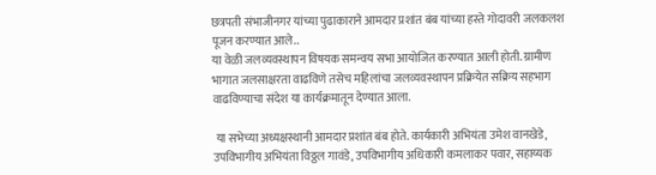छत्रपती संभाजीनगर यांच्या पुढाकाराने आमदार प्रशांत बंब यांच्या हस्ते गोदावरी जलकलश पूजन करण्यात आले..
या वेळी जलव्यवस्थापन विषयक समन्वय सभा आयोजित करण्यात आली होती. ग्रामीण भागात जलसाक्षरता वाढविणे तसेच महिलांचा जलव्यवस्थापन प्रक्रियेत सक्रिय सहभाग वाढविण्याचा संदेश या कार्यक्रमातून देण्यात आला.

 या सभेच्या अध्यक्षस्थानी आमदार प्रशांत बंब होते. कार्यकारी अभियंता उमेश वानखेडे, उपविभागीय अभियंता विठ्ठल गावंडे, उपविभागीय अधिकारी कमलाकर पवार, सहाय्यक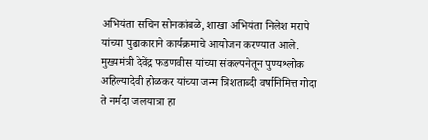अभियंता सचिन सोनकांबळे, शाखा अभियंता निलेश मरापे यांच्या पुढाकाराने कार्यक्रमाचे आयोजन करण्यात आले. मुख्यमंत्री देवेंद्र फडणवीस यांच्या संकल्पनेतून पुण्यश्लोक अहिल्यादेवी होळकर यांच्या जन्म त्रिशताब्दी वर्षानिमित्त गोदा ते नर्मदा जलयात्रा हा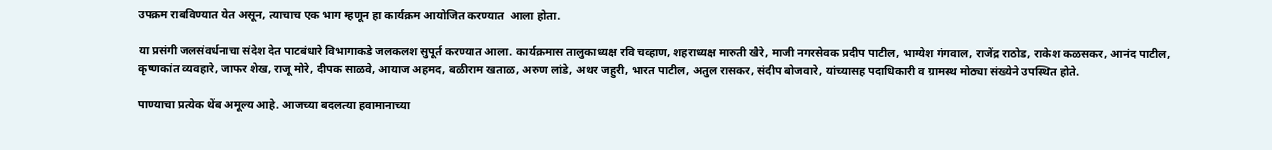उपक्रम राबविण्यात येत असून, त्याचाच एक भाग म्हणून हा कार्यक्रम आयोजित करण्यात  आला होता.

या प्रसंगी जलसंवर्धनाचा संदेश देत पाटबंधारे विभागाकडे जलकलश सुपूर्त करण्यात आला. कार्यक्रमास तालुकाध्यक्ष रवि चव्हाण, शहराध्यक्ष मारुती खैरे, माजी नगरसेवक प्रदीप पाटील, भाग्येश गंगवाल, राजेंद्र राठोड, राकेश कळसकर, आनंद पाटील, कृष्णकांत व्यवहारे, जाफर शेख, राजू मोरे, दीपक साळवे, आयाज अहमद, बळीराम खताळ, अरुण लांडे, अथर जहुरी, भारत पाटील, अतुल रासकर, संदीप बोजवारे, यांच्यासह पदाधिकारी व ग्रामस्थ मोठ्या संख्येने उपस्थित होते.

पाण्याचा प्रत्येक थेंब अमूल्य आहे. आजच्या बदलत्या हवामानाच्या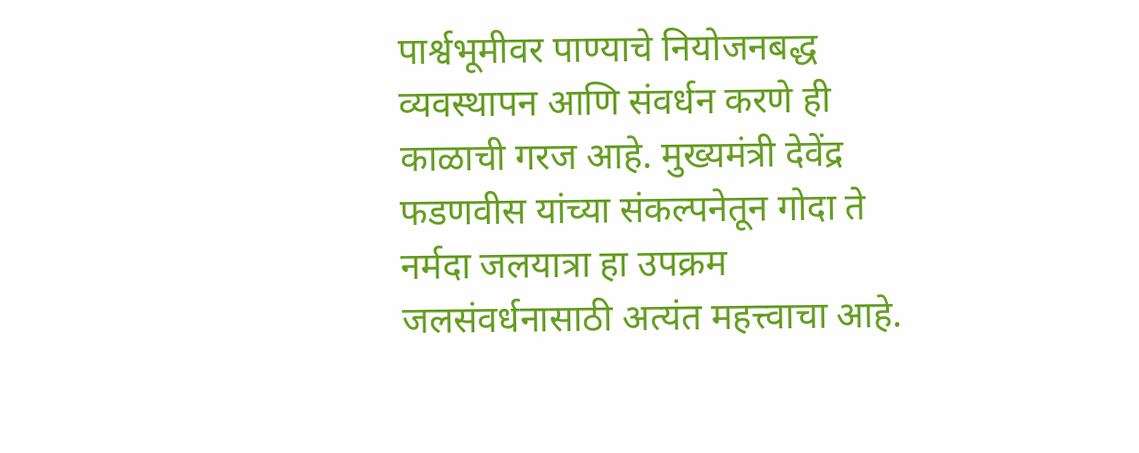पार्श्वभूमीवर पाण्याचे नियोजनबद्ध व्यवस्थापन आणि संवर्धन करणे ही काळाची गरज आहे. मुख्यमंत्री देवेंद्र फडणवीस यांच्या संकल्पनेतून गोदा ते नर्मदा जलयात्रा हा उपक्रम जलसंवर्धनासाठी अत्यंत महत्त्वाचा आहे.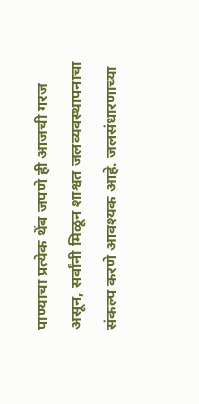पाण्याचा प्रत्येक थेंब जपणे ही आजची गरज असून, सर्वांनी मिळून शाश्वत जलव्यवस्थापनाचा संकल्प करणे आवश्यक आहे. जलसंधारणाच्या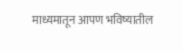माध्यमातून आपण भविष्यातील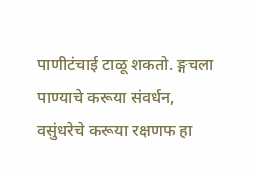पाणीटंचाई टाळू शकतो. ङ्गचला पाण्याचे करूया संवर्धन, वसुंधरेचे करूया रक्षणफ हा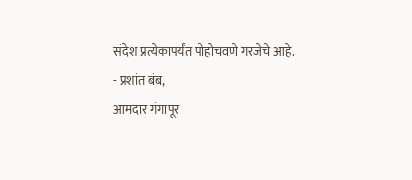संदेश प्रत्येकापर्यंत पोहोचवणे गरजेचे आहे.
- प्रशांत बंब,
आमदार गंगापूर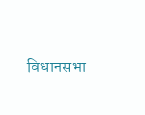विधानसभा